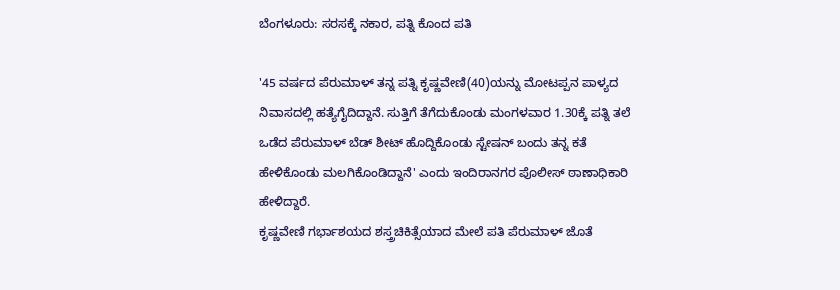ಬೆಂಗಳೂರು: ಸರಸಕ್ಕೆ ನಕಾರ, ಪತ್ನಿ ಕೊಂದ ಪತಿ

'45 ವರ್ಷದ ಪೆರುಮಾಳ್ ತನ್ನ ಪತ್ನಿ ಕೃಷ್ಣವೇಣಿ(40)ಯನ್ನು ಮೋಟಪ್ಪನ ಪಾಳ್ಯದ ನಿವಾಸದಲ್ಲಿ ಹತ್ಯೆಗೈದಿದ್ದಾನೆ. ಸುತ್ತಿಗೆ ತೆಗೆದುಕೊಂಡು ಮಂಗಳವಾರ 1.30ಕ್ಕೆ ಪತ್ನಿ ತಲೆ ಒಡೆದ ಪೆರುಮಾಳ್ ಬೆಡ್ ಶೀಟ್ ಹೊದ್ದಿಕೊಂಡು ಸ್ಟೇಷನ್ ಬಂದು ತನ್ನ ಕತೆ ಹೇಳಿಕೊಂಡು ಮಲಗಿಕೊಂಡಿದ್ದಾನೆ' ಎಂದು ಇಂದಿರಾನಗರ ಪೊಲೀಸ್ ಠಾಣಾಧಿಕಾರಿ ಹೇಳಿದ್ದಾರೆ.
ಕೃಷ್ಣವೇಣಿ ಗರ್ಭಾಶಯದ ಶಸ್ತ್ರಚಿಕಿತ್ಸೆಯಾದ ಮೇಲೆ ಪತಿ ಪೆರುಮಾಳ್ ಜೊತೆ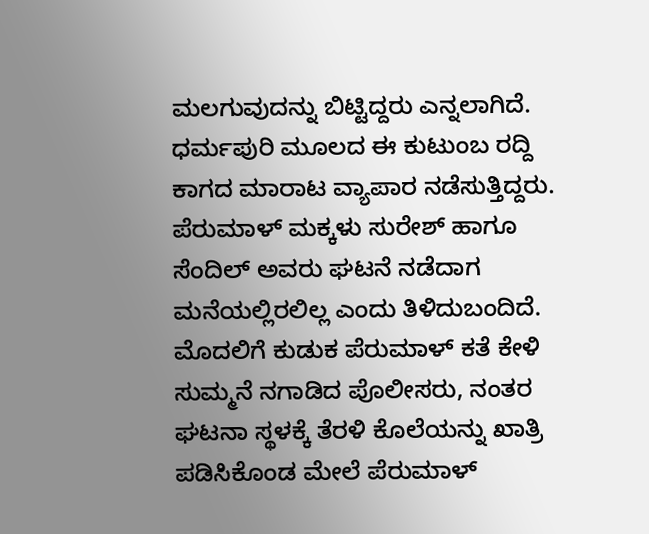ಮಲಗುವುದನ್ನು ಬಿಟ್ಟಿದ್ದರು ಎನ್ನಲಾಗಿದೆ. ಧರ್ಮಪುರಿ ಮೂಲದ ಈ ಕುಟುಂಬ ರದ್ದಿ ಕಾಗದ ಮಾರಾಟ ವ್ಯಾಪಾರ ನಡೆಸುತ್ತಿದ್ದರು. ಪೆರುಮಾಳ್ ಮಕ್ಕಳು ಸುರೇಶ್ ಹಾಗೂ ಸೆಂದಿಲ್ ಅವರು ಘಟನೆ ನಡೆದಾಗ ಮನೆಯಲ್ಲಿರಲಿಲ್ಲ ಎಂದು ತಿಳಿದುಬಂದಿದೆ.
ಮೊದಲಿಗೆ ಕುಡುಕ ಪೆರುಮಾಳ್ ಕತೆ ಕೇಳಿ ಸುಮ್ಮನೆ ನಗಾಡಿದ ಪೊಲೀಸರು, ನಂತರ ಘಟನಾ ಸ್ಥಳಕ್ಕೆ ತೆರಳಿ ಕೊಲೆಯನ್ನು ಖಾತ್ರಿ ಪಡಿಸಿಕೊಂಡ ಮೇಲೆ ಪೆರುಮಾಳ್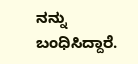ನನ್ನು ಬಂಧಿಸಿದ್ದಾರೆ.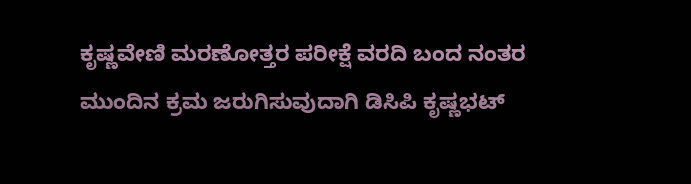ಕೃಷ್ಣವೇಣಿ ಮರಣೋತ್ತರ ಪರೀಕ್ಷೆ ವರದಿ ಬಂದ ನಂತರ ಮುಂದಿನ ಕ್ರಮ ಜರುಗಿಸುವುದಾಗಿ ಡಿಸಿಪಿ ಕೃಷ್ಣಭಟ್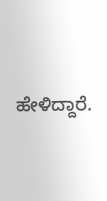ಹೇಳಿದ್ದಾರೆ.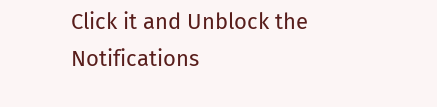Click it and Unblock the Notifications